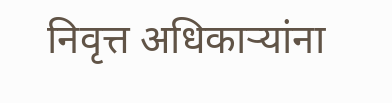निवृत्त अधिकाऱ्यांना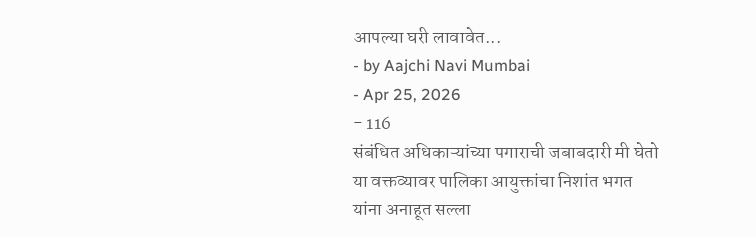आपल्या घरी लावावेत...
- by Aajchi Navi Mumbai
- Apr 25, 2026
- 116
संबंधित अधिकाऱ्यांच्या पगाराची जबाबदारी मी घेतो या वक्तव्यावर पालिका आयुक्तांचा निशांत भगत यांना अनाहूत सल्ला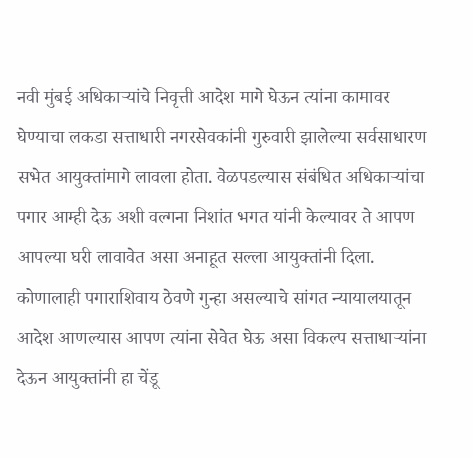नवी मुंबई अधिकाऱ्यांचे निवृत्ती आदेश मागे घेऊन त्यांना कामावर घेण्याचा लकडा सत्ताधारी नगरसेवकांनी गुरुवारी झालेल्या सर्वसाधारण सभेत आयुक्तांमागे लावला होता. वेळपडल्यास संबंधित अधिकाऱ्यांचा पगार आम्ही देऊ अशी वल्गना निशांत भगत यांनी केल्यावर ते आपण आपल्या घरी लावावेत असा अनाहूत सल्ला आयुक्तांनी दिला. कोणालाही पगाराशिवाय ठेवणे गुन्हा असल्याचे सांगत न्यायालयातून आदेश आणल्यास आपण त्यांना सेवेत घेऊ असा विकल्प सत्ताधाऱ्यांना देऊन आयुक्तांनी हा चेंडू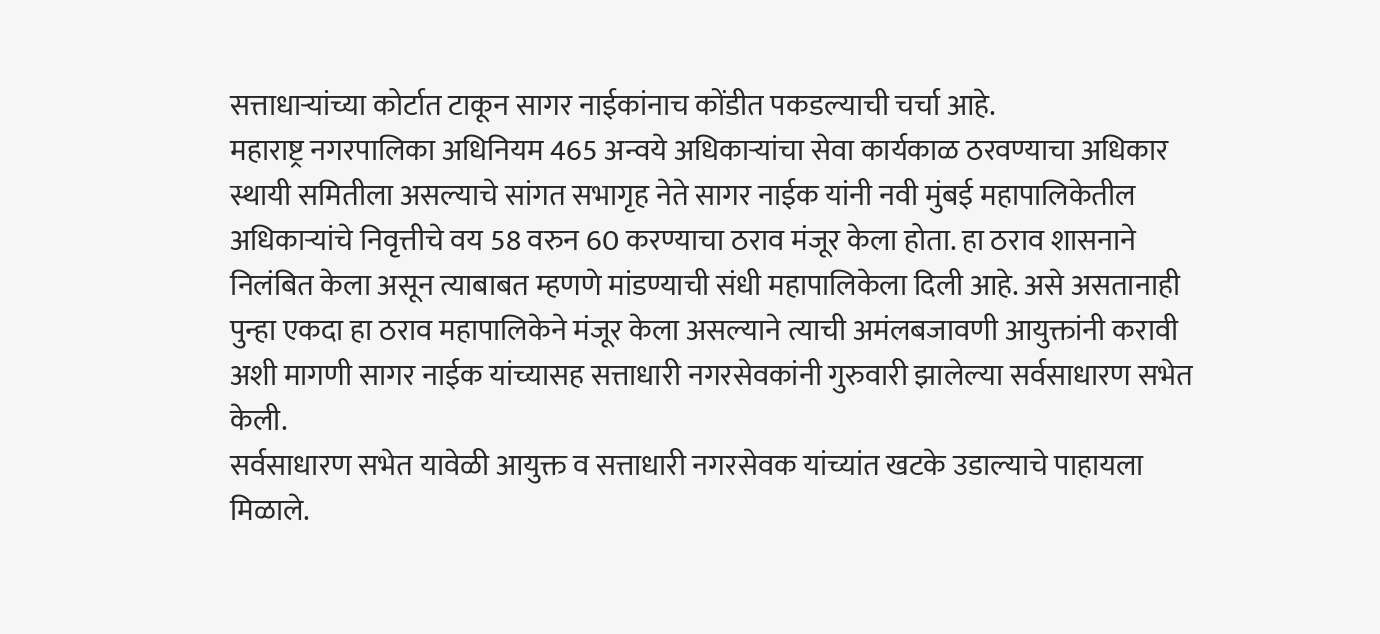सत्ताधाऱ्यांच्या कोर्टात टाकून सागर नाईकांनाच कोंडीत पकडल्याची चर्चा आहे.
महाराष्ट्र नगरपालिका अधिनियम 465 अन्वये अधिकाऱ्यांचा सेवा कार्यकाळ ठरवण्याचा अधिकार स्थायी समितीला असल्याचे सांगत सभागृह नेते सागर नाईक यांनी नवी मुंबई महापालिकेतील अधिकाऱ्यांचे निवृत्तीचे वय 58 वरुन 60 करण्याचा ठराव मंजूर केला होता. हा ठराव शासनाने निलंबित केला असून त्याबाबत म्हणणे मांडण्याची संधी महापालिकेला दिली आहे. असे असतानाही पुन्हा एकदा हा ठराव महापालिकेने मंजूर केला असल्याने त्याची अमंलबजावणी आयुक्तांनी करावी अशी मागणी सागर नाईक यांच्यासह सत्ताधारी नगरसेवकांनी गुरुवारी झालेल्या सर्वसाधारण सभेत केली.
सर्वसाधारण सभेत यावेळी आयुक्त व सत्ताधारी नगरसेवक यांच्यांत खटके उडाल्याचे पाहायला मिळाले.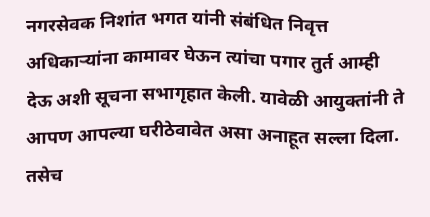नगरसेवक निशांत भगत यांनी संबंधित निवृत्त अधिकाऱ्यांना कामावर घेऊन त्यांचा पगार तुर्त आम्ही देऊ अशी सूचना सभागृहात केली. यावेळी आयुक्तांनी ते आपण आपल्या घरीठेवावेत असा अनाहूत सल्ला दिला. तसेच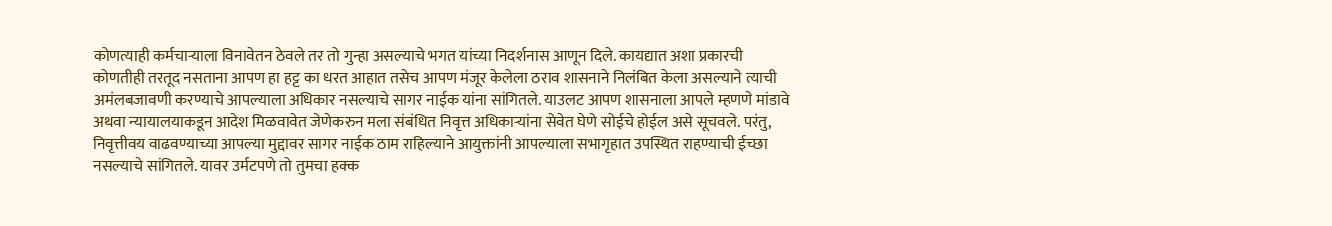कोणत्याही कर्मचाऱ्याला विनावेतन ठेवले तर तो गुन्हा असल्याचे भगत यांच्या निदर्शनास आणून दिले. कायद्यात अशा प्रकारची कोणतीही तरतूद नसताना आपण हा हट्ट का धरत आहात तसेच आपण मंजूर केलेला ठराव शासनाने निलंबित केला असल्याने त्याची अमंलबजावणी करण्याचे आपल्याला अधिकार नसल्याचे सागर नाईक यांना सांगितले. याउलट आपण शासनाला आपले म्हणणे मांडावे अथवा न्यायालयाकडून आदेश मिळवावेत जेणेकरुन मला संबंधित निवृत्त अधिकाऱ्यांना सेवेत घेणे सोईचे होईल असे सूचवले. परंतु, निवृत्तीवय वाढवण्याच्या आपल्या मुद्दावर सागर नाईक ठाम राहिल्याने आयुक्तांनी आपल्याला सभागृहात उपस्थित राहण्याची ईच्छा नसल्याचे सांगितले. यावर उर्मटपणे तो तुमचा हक्क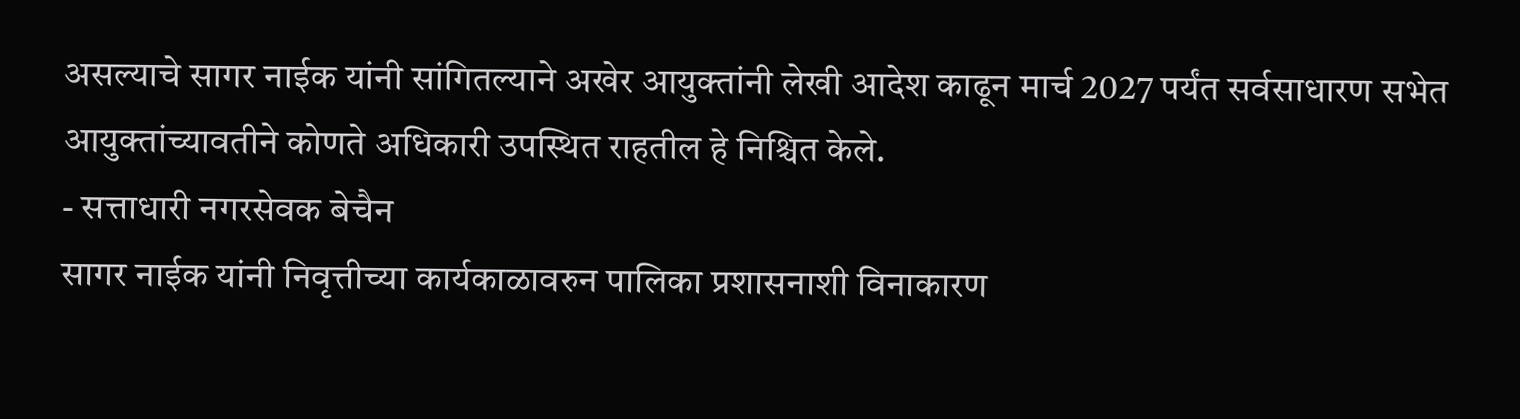असल्याचे सागर नाईक यांनी सांगितल्याने अखेर आयुक्तांनी लेखी आदेश काढून मार्च 2027 पर्यंत सर्वसाधारण सभेत आयुक्तांच्यावतीने कोणते अधिकारी उपस्थित राहतील हे निश्चित केले.
- सत्ताधारी नगरसेवक बेचैन
सागर नाईक यांनी निवृत्तीच्या कार्यकाळावरुन पालिका प्रशासनाशी विनाकारण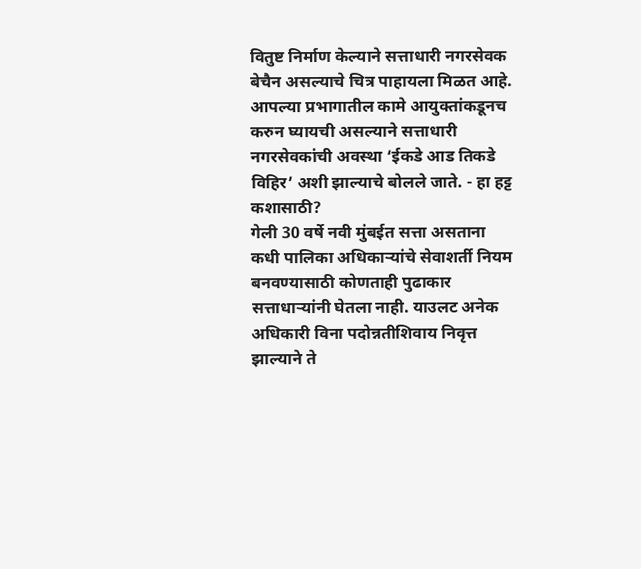वितुष्ट निर्माण केल्याने सत्ताधारी नगरसेवक बेचैन असल्याचे चित्र पाहायला मिळत आहे. आपल्या प्रभागातील कामे आयुक्तांकडूनच करुन घ्यायची असल्याने सत्ताधारी नगरसेवकांची अवस्था ‘ईकडे आड तिकडे विहिर’ अशी झाल्याचे बोलले जाते. - हा हट्ट कशासाठी?
गेली 30 वर्षे नवी मुंबईत सत्ता असताना कधी पालिका अधिकाऱ्यांचे सेवाशर्ती नियम बनवण्यासाठी कोणताही पुढाकार सत्ताधाऱ्यांनी घेतला नाही. याउलट अनेक अधिकारी विना पदोन्नतीशिवाय निवृत्त झाल्याने ते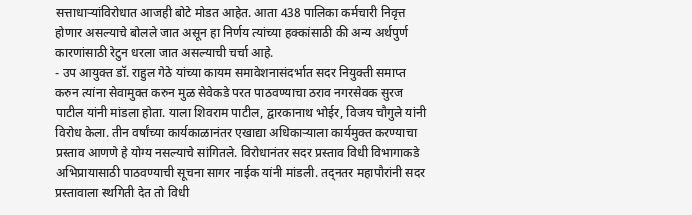सत्ताधाऱ्यांविरोधात आजही बोटे मोडत आहेत. आता 438 पालिका कर्मचारी निवृत्त होणार असल्याचे बोलले जात असून हा निर्णय त्यांच्या हक्कांसाठी की अन्य अर्थपुर्ण कारणांसाठी रेटुन धरला जात असल्याची चर्चा आहे.
- उप आयुक्त डॉ. राहुल गेठे यांच्या कायम समावेशनासंदर्भात सदर नियुक्ती समाप्त करुन त्यांना सेवामुक्त करुन मुळ सेवेकडे परत पाठवण्याचा ठराव नगरसेवक सुरज पाटील यांनी मांडला होता. याला शिवराम पाटील, द्वारकानाथ भोईर, विजय चौगुले यांनी विरोध केला. तीन वर्षांच्या कार्यकाळानंतर एखाद्या अधिकाऱ्याला कार्यमुक्त करण्याचा प्रस्ताव आणणे हे योग्य नसल्याचे सांगितले. विरोधानंतर सदर प्रस्ताव विधी विभागाकडे अभिप्रायासाठी पाठवण्याची सूचना सागर नाईक यांनी मांडली. तद्नतर महापौरांनी सदर प्रस्तावाला स्थगिती देत तो विधी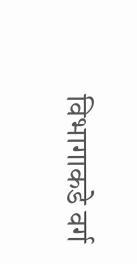विभागाकडे वर्ग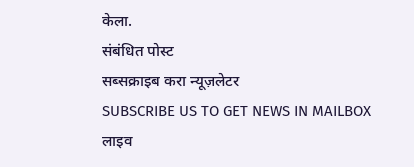केला.
संबंधित पोस्ट
सब्सक्राइब करा न्यूज़लेटर
SUBSCRIBE US TO GET NEWS IN MAILBOX
लाइव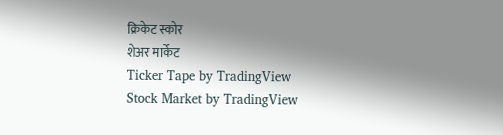क्रिकेट स्कोर
शेअर मार्केट
Ticker Tape by TradingView
Stock Market by TradingView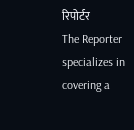रिपोर्टर
The Reporter specializes in covering a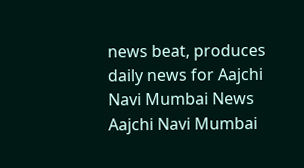news beat, produces daily news for Aajchi Navi Mumbai News
Aajchi Navi Mumbai